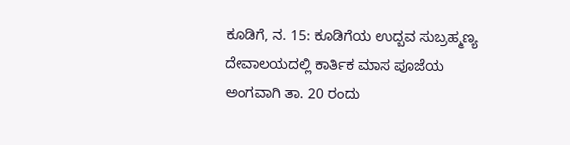ಕೂಡಿಗೆ, ನ. 15: ಕೂಡಿಗೆಯ ಉದ್ಬವ ಸುಬ್ರಹ್ಮಣ್ಯ ದೇವಾಲಯದಲ್ಲಿ ಕಾರ್ತಿಕ ಮಾಸ ಪೂಜೆಯ ಅಂಗವಾಗಿ ತಾ. 20 ರಂದು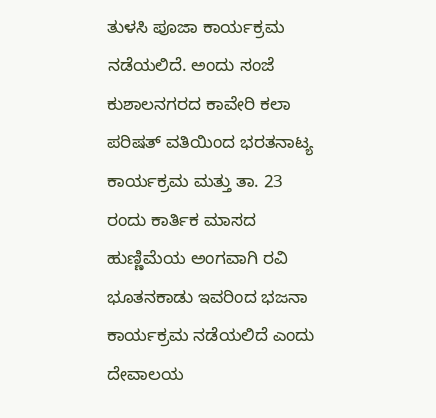ತುಳಸಿ ಪೂಜಾ ಕಾರ್ಯಕ್ರಮ ನಡೆಯಲಿದೆ. ಅಂದು ಸಂಜೆ ಕುಶಾಲನಗರದ ಕಾವೇರಿ ಕಲಾ ಪರಿಷತ್ ವತಿಯಿಂದ ಭರತನಾಟ್ಯ ಕಾರ್ಯಕ್ರಮ ಮತ್ತು ತಾ. 23 ರಂದು ಕಾರ್ತಿಕ ಮಾಸದ ಹುಣ್ಣಿಮೆಯ ಅಂಗವಾಗಿ ರವಿ ಭೂತನಕಾಡು ಇವರಿಂದ ಭಜನಾ ಕಾರ್ಯಕ್ರಮ ನಡೆಯಲಿದೆ ಎಂದು ದೇವಾಲಯ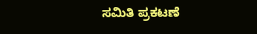ಸಮಿತಿ ಪ್ರಕಟಣೆ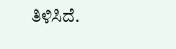ತಿಳಿಸಿದೆ.